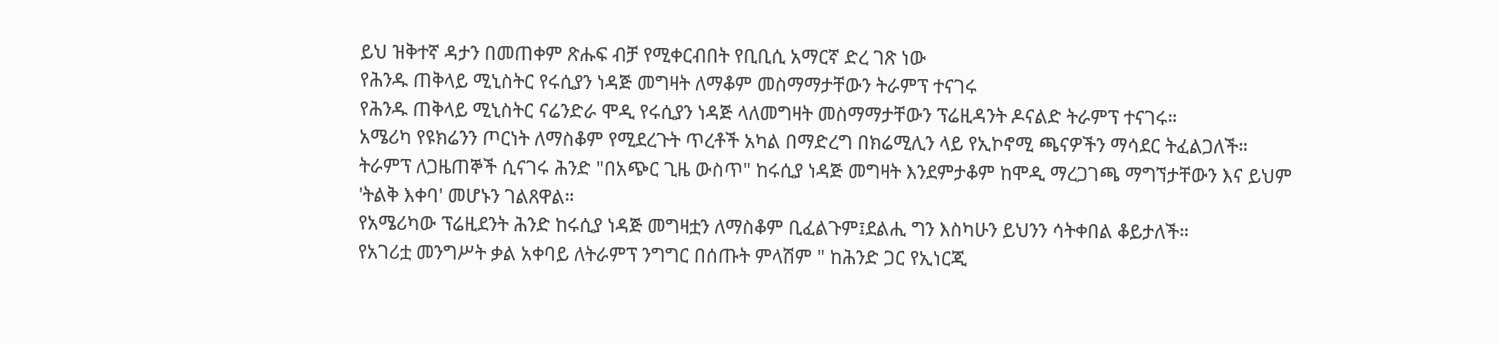ይህ ዝቅተኛ ዳታን በመጠቀም ጽሑፍ ብቻ የሚቀርብበት የቢቢሲ አማርኛ ድረ ገጽ ነው
የሕንዱ ጠቅላይ ሚኒስትር የሩሲያን ነዳጅ መግዛት ለማቆም መስማማታቸውን ትራምፕ ተናገሩ
የሕንዱ ጠቅላይ ሚኒስትር ናሬንድራ ሞዲ የሩሲያን ነዳጅ ላለመግዛት መስማማታቸውን ፕሬዚዳንት ዶናልድ ትራምፕ ተናገሩ።
አሜሪካ የዩክሬንን ጦርነት ለማስቆም የሚደረጉት ጥረቶች አካል በማድረግ በክሬሚሊን ላይ የኢኮኖሚ ጫናዎችን ማሳደር ትፈልጋለች።
ትራምፕ ለጋዜጠኞች ሲናገሩ ሕንድ "በአጭር ጊዜ ውስጥ" ከሩሲያ ነዳጅ መግዛት እንደምታቆም ከሞዲ ማረጋገጫ ማግኘታቸውን እና ይህም 'ትልቅ እቀባ' መሆኑን ገልጸዋል።
የአሜሪካው ፕሬዚደንት ሕንድ ከሩሲያ ነዳጅ መግዛቷን ለማስቆም ቢፈልጉም፤ደልሒ ግን እስካሁን ይህንን ሳትቀበል ቆይታለች።
የአገሪቷ መንግሥት ቃል አቀባይ ለትራምፕ ንግግር በሰጡት ምላሽም " ከሕንድ ጋር የኢነርጂ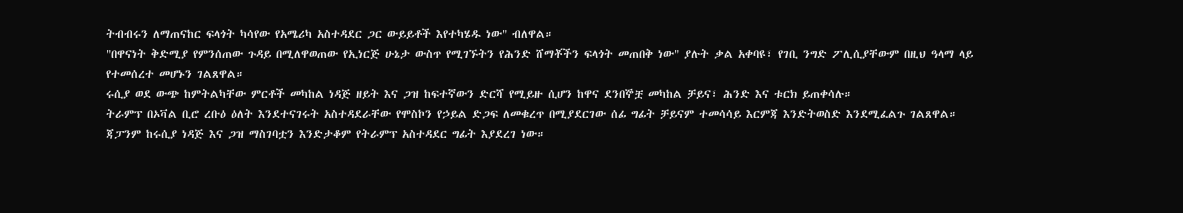ትብብሩን ለማጠናከር ፍላጎት ካሳየው የአሜሪካ አስተዳደር ጋር ውይይቶች እየተካሄዱ ነው" ብለዋል።
"በዋናነት ቅድሚያ የምንሰጠው ጉዳይ በሚለዋወጠው የኢነርጅ ሁኔታ ውስጥ የሚገኙትን የሕንድ ሸማቾችን ፍላጎት መጠበቅ ነው" ያሉት ቃል አቀባዩ፣ የገቢ ንግድ ፖሊሲያቸውም በዚህ ዓላማ ላይ የተመሰረተ መሆኑን ገልጸዋል።
ሩሲያ ወደ ውጭ ከምትልካቸው ምርቶች መካከል ነዳጅ ዘይት እና ጋዝ ከፍተኛውን ድርሻ የሚይዙ ሲሆን ከዋና ደንበኞቿ መካከል ቻይና፣ ሕንድ እና ቱርክ ይጠቀሳሉ።
ትራምፕ በኦቫል ቢሮ ረቡዕ ዕለት እንደተናገሩት አስተዳደራቸው የሞስኮን የኃይል ድጋፍ ለመቁረጥ በሚያደርገው ሰፊ ግፊት ቻይናም ተመሳሳይ እርምጃ እንድትወስድ እንደሚፈልጉ ገልጸዋል።
ጃፓንም ከሩሲያ ነዳጅ እና ጋዝ ማስገባቷን እንድታቆም የትራምፕ አስተዳደር ግፊት እያደረገ ነው።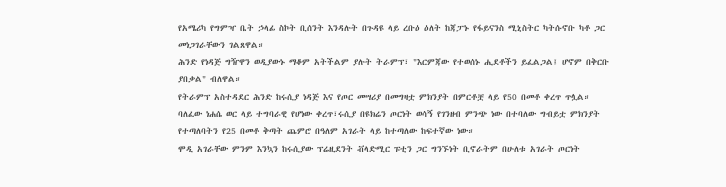የአሜሪካ የግምዣ ቤት ኃላፊ ስኮት ቢሰንት እንዳሉት በጉዳዩ ላይ ረቡዕ ዕለት ከጃፓኑ የፋይናንስ ሚኒስትር ካትሱኖቡ ካቶ ጋር መነጋገራቸውን ገልጸዋል።
ሕንድ የነዳጅ ግዥዋን ወዲያውኑ ማቆም አትችልም ያሉት ትራምፕ፣ "እርምጃው የተወሰኑ ሒደቶችን ይፈልጋል፤ ሆኖም በቅርቡ ያበቃል" ብለዋል።
የትራምፕ አስተዳደር ሕንድ ከሩሲያ ነዳጅ እና የጦር መሣሪያ በመግዛቷ ምክንያት በምርቶቿ ላይ የ50 በመቶ ቀረጥ ጥሏል።
ባለፈው ነሐሴ ወር ላይ ተግባራዊ የሆነው ቀረጥ፣ሩሲያ በዩክሬን ጦርነት ወሳኝ የገንዘብ ምንጭ ነው በተባለው ግብይቷ ምክንያት የተጣለባትን የ25 በመቶ ቅጣት ጨምሮ በዓለም አገራት ላይ ከተጣለው ከፍተኛው ነው።
ሞዲ አገራቸው ምንም እንኳን ከሩሲያው ፕሬዚደንት ቭላድሚር ፑቲን ጋር ግንኙነት ቢኖራትም በሁለቱ አገራት ጦርነት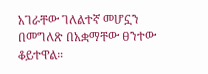አገራቸው ገለልተኛ መሆኗን በመግለጽ በአቋማቸው ፀንተው ቆይተዋል።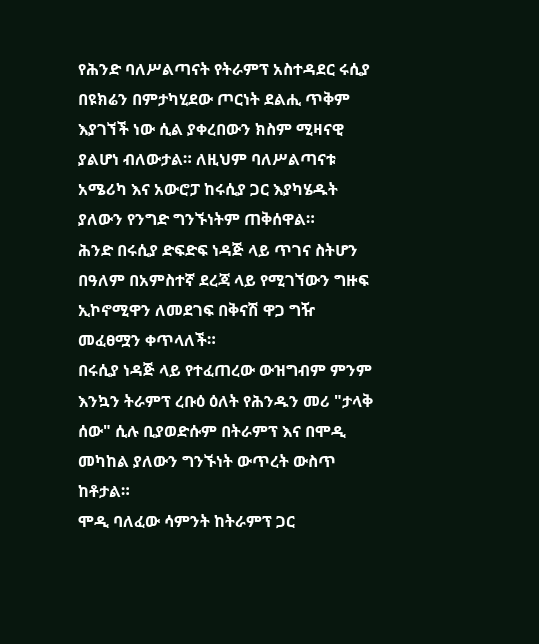የሕንድ ባለሥልጣናት የትራምፕ አስተዳደር ሩሲያ በዩክሬን በምታካሂደው ጦርነት ደልሒ ጥቅም እያገኘች ነው ሲል ያቀረበውን ክስም ሚዛናዊ ያልሆነ ብለውታል። ለዚህም ባለሥልጣናቱ አሜሪካ እና አውሮፓ ከሩሲያ ጋር እያካሄዱት ያለውን የንግድ ግንኙነትም ጠቅሰዋል።
ሕንድ በሩሲያ ድፍድፍ ነዳጅ ላይ ጥገና ስትሆን በዓለም በአምስተኛ ደረጃ ላይ የሚገኘውን ግዙፍ ኢኮኖሚዋን ለመደገፍ በቅናሽ ዋጋ ግዥ መፈፀሟን ቀጥላለች።
በሩሲያ ነዳጅ ላይ የተፈጠረው ውዝግብም ምንም እንኳን ትራምፕ ረቡዕ ዕለት የሕንዱን መሪ "ታላቅ ሰው" ሲሉ ቢያወድሱም በትራምፕ እና በሞዲ መካከል ያለውን ግንኙነት ውጥረት ውስጥ ከቶታል።
ሞዲ ባለፈው ሳምንት ከትራምፕ ጋር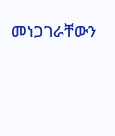መነጋገራቸውን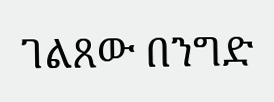ገልጸው በንግድ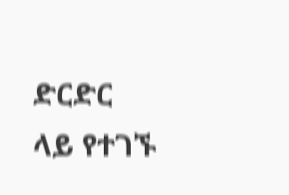ድርድር ላይ የተገኙ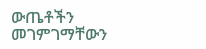ውጤቶችን መገምገማቸውን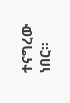ተናግረው ነበር።